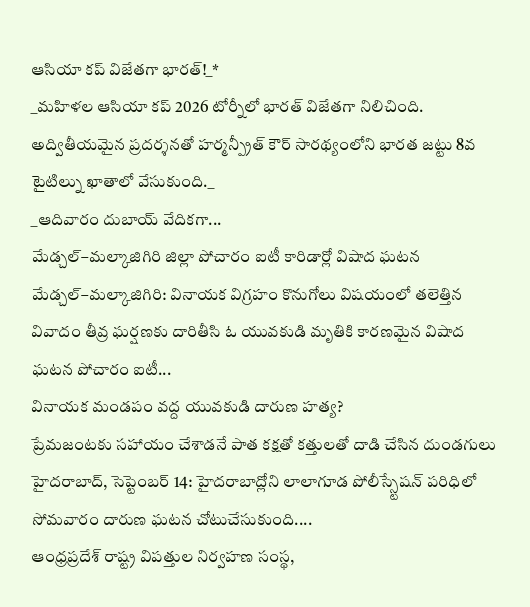ఆసియా కప్ విజేతగా భారత్!_*
_మహిళల ఆసియా కప్ 2026 టోర్నీలో భారత్ విజేతగా నిలిచింది. అద్వితీయమైన ప్రదర్శనతో హర్మన్ప్రీత్ కౌర్ సారథ్యంలోని భారత జట్టు 8వ టైటిల్ను ఖాతాలో వేసుకుంది._
_ఆదివారం దుబాయ్ వేదికగా...
మేడ్చల్–మల్కాజిగిరి జిల్లా పోచారం ఐటీ కారిడార్లో విషాద ఘటన
మేడ్చల్–మల్కాజిగిరి: వినాయక విగ్రహం కొనుగోలు విషయంలో తలెత్తిన వివాదం తీవ్ర ఘర్షణకు దారితీసి ఓ యువకుడి మృతికి కారణమైన విషాద ఘటన పోచారం ఐటీ...
వినాయక మండపం వద్ద యువకుడి దారుణ హత్య?
ప్రేమజంటకు సహాయం చేశాడనే పాత కక్షతో కత్తులతో దాడి చేసిన దుండగులు
హైదరాబాద్, సెప్టెంబర్ 14: హైదరాబాద్లోని లాలాగూడ పోలీస్స్టేషన్ పరిధిలో సోమవారం దారుణ ఘటన చోటుచేసుకుంది....
ఆంధ్రప్రదేశ్ రాష్ట్ర విపత్తుల నిర్వహణ సంస్థ,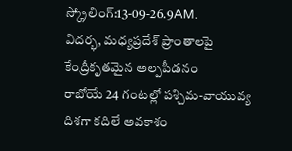స్క్రోలింగ్:13-09-26.9AM.
విదర్భ, మధ్యప్రదేశ్ ప్రాంతాలపై కేంద్రీకృతమైన అల్పపీడనం
రాబోయే 24 గంటల్లో పశ్చిమ-వాయువ్య దిశగా కదిలే అవకాశం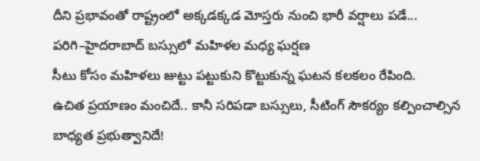దీని ప్రభావంతో రాష్ట్రంలో అక్కడక్కడ మోస్తరు నుంచి భారీ వర్షాలు పడే...
పరిగి–హైదరాబాద్ బస్సులో మహిళల మధ్య ఘర్షణ
సీటు కోసం మహిళలు జుట్టు పట్టుకుని కొట్టుకున్న ఘటన కలకలం రేపింది.
ఉచిత ప్రయాణం మంచిదే.. కానీ సరిపడా బస్సులు, సీటింగ్ సౌకర్యం కల్పించాల్సిన బాధ్యత ప్రభుత్వానిదే!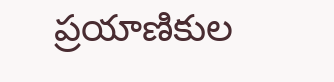ప్రయాణికుల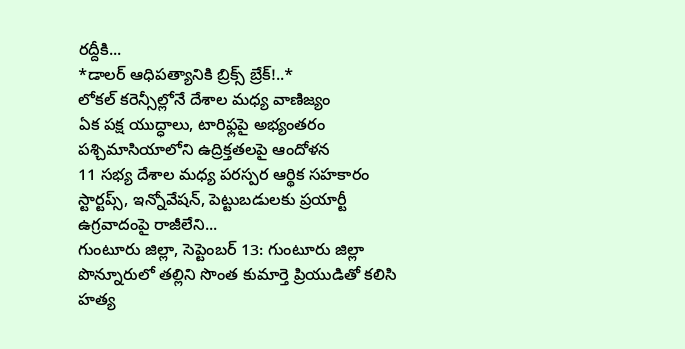రద్దీకి...
*డాలర్ ఆధిపత్యానికి బ్రిక్స్ బ్రేక్!..*
లోకల్ కరెన్సీల్లోనే దేశాల మధ్య వాణిజ్యం
ఏక పక్ష యుద్ధాలు, టారిఫ్లపై అభ్యంతరం
పశ్చిమాసియాలోని ఉద్రిక్తతలపై ఆందోళన
11 సభ్య దేశాల మధ్య పరస్పర ఆర్థిక సహకారం
స్టార్టప్స్, ఇన్నోవేషన్, పెట్టుబడులకు ప్రయార్టీ
ఉగ్రవాదంపై రాజీలేని...
గుంటూరు జిల్లా, సెప్టెంబర్ 13: గుంటూరు జిల్లా పొన్నూరులో తల్లిని సొంత కుమార్తె ప్రియుడితో కలిసి హత్య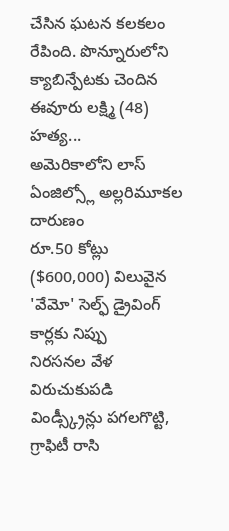చేసిన ఘటన కలకలం రేపింది. పొన్నూరులోని క్యాబిన్పేటకు చెందిన ఈవూరు లక్ష్మి (48) హత్య...
అమెరికాలోని లాస్ ఏంజిల్స్లో అల్లరిమూకల దారుణం
రూ.50 కోట్లు ($600,000) విలువైన 'వేమో' సెల్ఫ్ డ్రైవింగ్ కార్లకు నిప్పు
నిరసనల వేళ విరుచుకుపడి విండ్స్క్రీన్లు పగలగొట్టి, గ్రాఫిటీ రాసి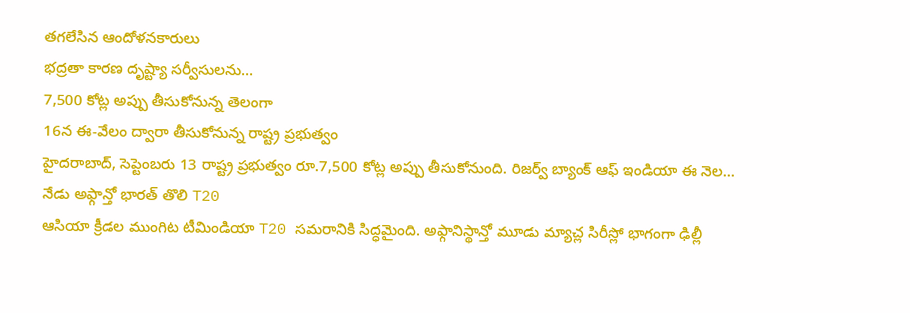తగలేసిన ఆందోళనకారులు
భద్రతా కారణ దృష్ట్యా సర్వీసులను...
7,500 కోట్ల అప్పు తీసుకోనున్న తెలంగా
16న ఈ-వేలం ద్వారా తీసుకోనున్న రాష్ట్ర ప్రభుత్వం
హైదరాబాద్, సెప్టెంబరు 13 రాష్ట్ర ప్రభుత్వం రూ.7,500 కోట్ల అప్పు తీసుకోనుంది. రిజర్వ్ బ్యాంక్ ఆఫ్ ఇండియా ఈ నెల...
నేడు అఫ్గాన్తో భారత్ తొలి T20
ఆసియా క్రీడల ముంగిట టీమిండియా T20 సమరానికి సిద్ధమైంది. అఫ్గానిస్థాన్తో మూడు మ్యాచ్ల సిరీస్లో భాగంగా ఢిల్లీ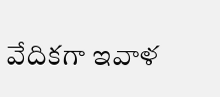వేదికగా ఇవాళ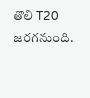తొలి T20 జరగనుంది.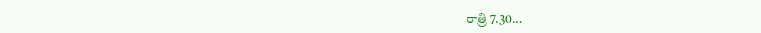రాత్రి 7.30...